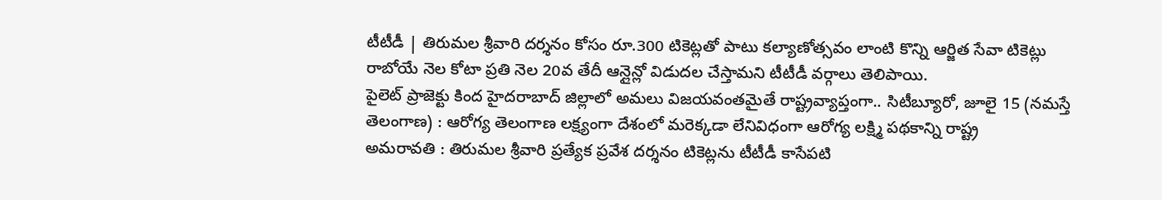టీటీడీ | తిరుమల శ్రీవారి దర్శనం కోసం రూ.300 టికెట్లతో పాటు కల్యాణోత్సవం లాంటి కొన్ని ఆర్జిత సేవా టికెట్లు రాబోయే నెల కోటా ప్రతి నెల 20వ తేదీ ఆన్లైన్లో విడుదల చేస్తామని టీటీడీ వర్గాలు తెలిపాయి.
పైలెట్ ప్రాజెక్టు కింద హైదరాబాద్ జిల్లాలో అమలు విజయవంతమైతే రాష్ట్రవ్యాప్తంగా.. సిటీబ్యూరో, జూలై 15 (నమస్తే తెలంగాణ) : ఆరోగ్య తెలంగాణ లక్ష్యంగా దేశంలో మరెక్కడా లేనివిధంగా ఆరోగ్య లక్ష్మి పథకాన్ని రాష్ట్ర
అమరావతి : తిరుమల శ్రీవారి ప్రత్యేక ప్రవేశ దర్శనం టికెట్లను టీటీడీ కాసేపటి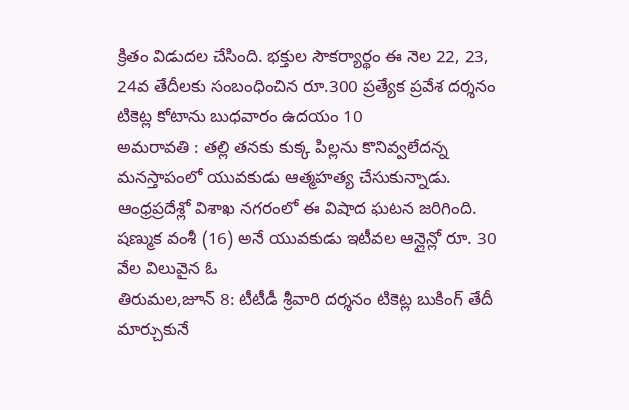క్రితం విడుదల చేసింది. భక్తుల సౌకర్యార్థం ఈ నెల 22, 23, 24వ తేదీలకు సంబంధించిన రూ.300 ప్రత్యేక ప్రవేశ దర్శనం టికెట్ల కోటాను బుధవారం ఉదయం 10
అమరావతి : తల్లి తనకు కుక్క పిల్లను కొనివ్వలేదన్న మనస్తాపంలో యువకుడు ఆత్మహత్య చేసుకున్నాడు. ఆంధ్రప్రదేశ్లో విశాఖ నగరంలో ఈ విషాద ఘటన జరిగింది. షణ్ముక వంశీ (16) అనే యువకుడు ఇటీవల ఆన్లైన్లో రూ. 30 వేల విలువైన ఓ
తిరుమల,జూన్ 8: టీటీడీ శ్రీవారి దర్శనం టికెట్ల బుకింగ్ తేదీ మార్చుకునే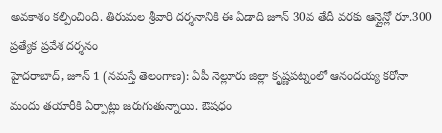అవకాశం కల్పించింది. తిరుమల శ్రీవారి దర్శనానికి ఈ ఏడాది జూన్ 30వ తేదీ వరకు ఆన్లైన్లో రూ.300 ప్రత్యేక ప్రవేశ దర్శనం
హైదరాబాద్, జూన్ 1 (నమస్తే తెలంగాణ): ఏపీ నెల్లూరు జిల్లా కృష్ణపట్నంలో ఆనందయ్య కరోనా మందు తయారీకి ఏర్పాట్లు జరుగుతున్నాయి. ఔషధం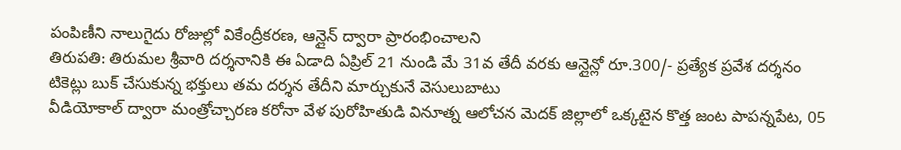పంపిణీని నాలుగైదు రోజుల్లో వికేంద్రీకరణ, ఆన్లైన్ ద్వారా ప్రారంభించాలని
తిరుపతి: తిరుమల శ్రీవారి దర్శనానికి ఈ ఏడాది ఏప్రిల్ 21 నుండి మే 31వ తేదీ వరకు ఆన్లైన్లో రూ.300/- ప్రత్యేక ప్రవేశ దర్శనం టికెట్లు బుక్ చేసుకున్న భక్తులు తమ దర్శన తేదీని మార్చుకునే వెసులుబాటు
వీడియోకాల్ ద్వారా మంత్రోచ్చారణ కరోనా వేళ పురోహితుడి వినూత్న ఆలోచన మెదక్ జిల్లాలో ఒక్కటైన కొత్త జంట పాపన్నపేట, 05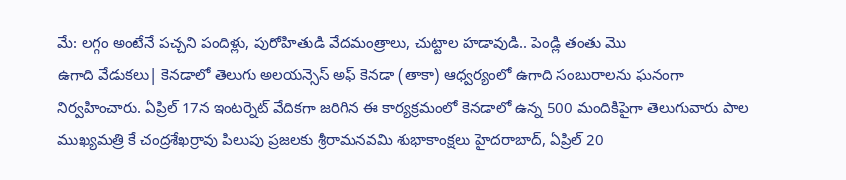మే: లగ్గం అంటేనే పచ్చని పందిళ్లు, పురోహితుడి వేదమంత్రాలు, చుట్టాల హడావుడి.. పెండ్లి తంతు మొ
ఉగాది వేడుకలు| కెనడాలో తెలుగు అలయన్సెస్ అఫ్ కెనడా (తాకా) ఆధ్వర్యంలో ఉగాది సంబురాలను ఘనంగా నిర్వహించారు. ఏప్రిల్ 17న ఇంటర్నెట్ వేదికగా జరిగిన ఈ కార్యక్రమంలో కెనడాలో ఉన్న 500 మందికిపైగా తెలుగువారు పాల
ముఖ్యమత్రి కే చంద్రశేఖర్రావు పిలుపు ప్రజలకు శ్రీరామనవమి శుభాకాంక్షలు హైదరాబాద్, ఏప్రిల్ 20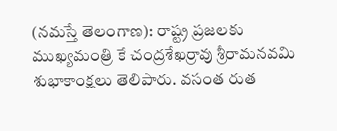(నమస్తే తెలంగాణ): రాష్ట్ర ప్రజలకు ముఖ్యమంత్రి కే చంద్రశేఖర్రావు శ్రీరామనవమి శుభాకాంక్షలు తెలిపారు. వసంత రుత